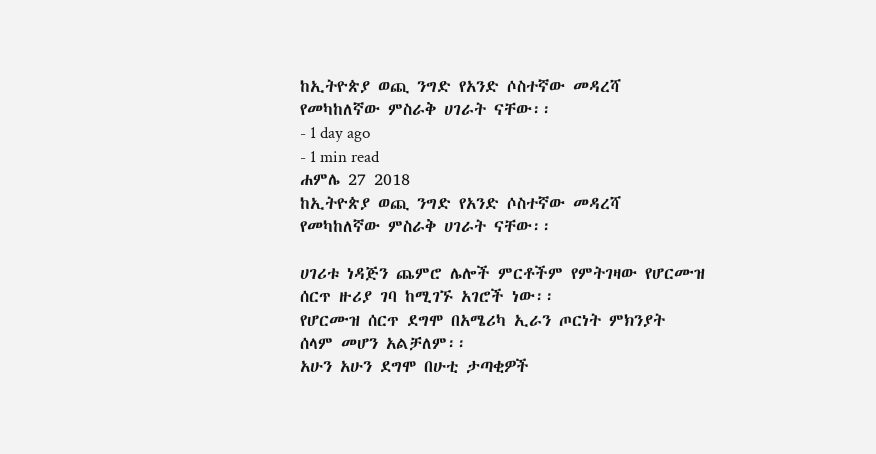ከኢትዮጵያ ወጪ ንግድ የአንድ ሶስተኛው መዳረሻ የመካከለኛው ምስራቅ ሀገራት ናቸው፡፡
- 1 day ago
- 1 min read
ሐምሌ 27 2018
ከኢትዮጵያ ወጪ ንግድ የአንድ ሶስተኛው መዳረሻ የመካከለኛው ምስራቅ ሀገራት ናቸው፡፡

ሀገሪቱ ነዳጅን ጨምሮ ሌሎች ምርቶችም የምትገዛው የሆርሙዝ ሰርጥ ዙሪያ ገባ ከሚገኙ አገሮች ነው፡፡
የሆርሙዝ ሰርጥ ደግሞ በአሜሪካ ኢራን ጦርነት ምክንያት ሰላም መሆን አልቻለም፡፡
አሁን አሁን ደግሞ በሁቲ ታጣቂዎች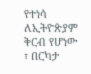የተነሳ ለኢትዮጵያም ቅርብ የሆነው ፣ በርካታ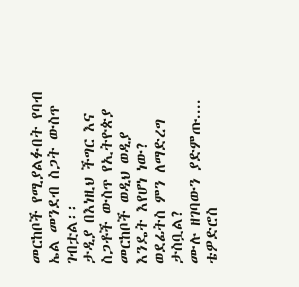መርከቦች የሚያልፉበት የባብ ኤል መንደብ ስጋት ውስጥ ገብቷል፡፡
ታዲያ በእነዚህ ችግር እና ስጋቶች ውስጥ የኢትዮጵያ መርከቦች ወዲህ ወዲያ እንዴት እየሆነ ነው?
ወደፊትስ ምን ለማድረግ ታስቧል?
ሙሉ ዘገባውን ያድምጡ....
ቴዎድሮስ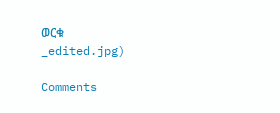ወርቁ
_edited.jpg)

Comments